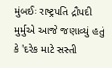મુંબઈઃ રાષ્ટ્રપતિ દ્રૌપદી મુર્મુએ આજે જણાવ્યું હતું કે 'દરેક માટે સસ્તી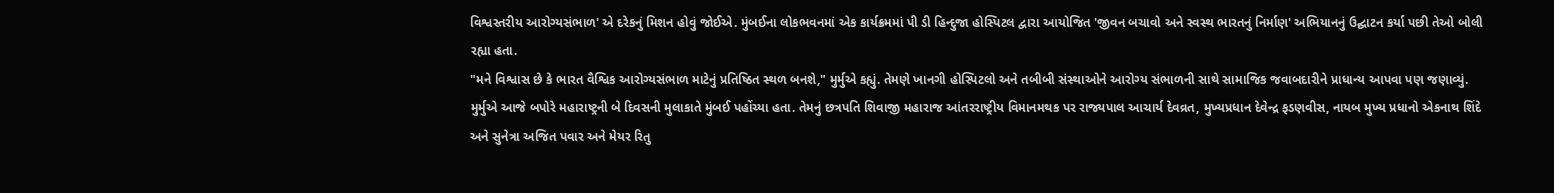વિશ્વસ્તરીય આરોગ્યસંભાળ' એ દરેકનું મિશન હોવું જોઈએ. મુંબઈના લોકભવનમાં એક કાર્યક્રમમાં પી ડી હિન્દુજા હોસ્પિટલ દ્વારા આયોજિત 'જીવન બચાવો અને સ્વસ્થ ભારતનું નિર્માણ' અભિયાનનું ઉદ્ઘાટન કર્યા પછી તેઓ બોલી રહ્યા હતા.
"મને વિશ્વાસ છે કે ભારત વૈશ્વિક આરોગ્યસંભાળ માટેનું પ્રતિષ્ઠિત સ્થળ બનશે," મુર્મુએ કહ્યું. તેમણે ખાનગી હોસ્પિટલો અને તબીબી સંસ્થાઓને આરોગ્ય સંભાળની સાથે સામાજિક જવાબદારીને પ્રાધાન્ય આપવા પણ જણાવ્યું.
મુર્મુએ આજે બપોરે મહારાષ્ટ્રની બે દિવસની મુલાકાતે મુંબઈ પહોંચ્યા હતા. તેમનું છત્રપતિ શિવાજી મહારાજ આંતરરાષ્ટ્રીય વિમાનમથક પર રાજ્યપાલ આચાર્ય દેવવ્રત, મુખ્યપ્રધાન દેવેન્દ્ર ફડણવીસ, નાયબ મુખ્ય પ્રધાનો એકનાથ શિંદે અને સુનેત્રા અજિત પવાર અને મેયર રિતુ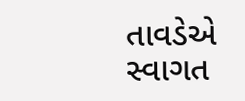તાવડેએ સ્વાગત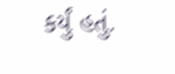કર્યું હતું.